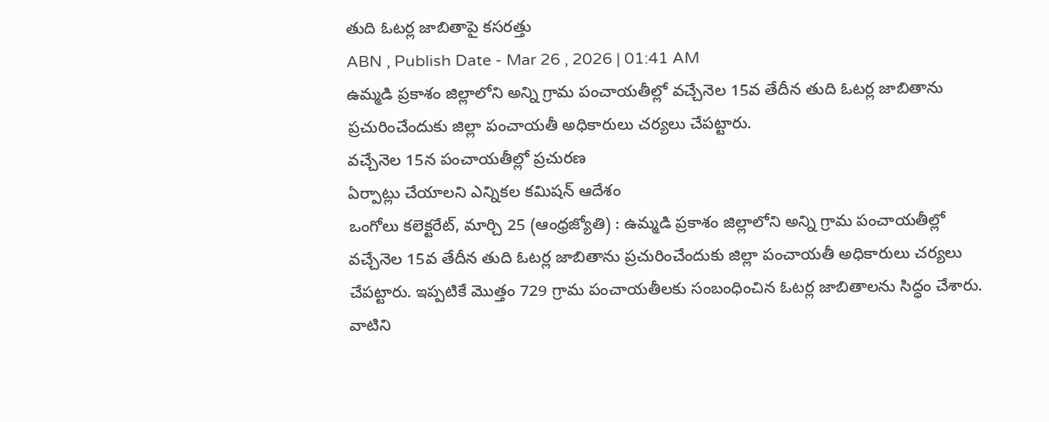తుది ఓటర్ల జాబితాపై కసరత్తు
ABN , Publish Date - Mar 26 , 2026 | 01:41 AM
ఉమ్మడి ప్రకాశం జిల్లాలోని అన్ని గ్రామ పంచాయతీల్లో వచ్చేనెల 15వ తేదీన తుది ఓటర్ల జాబితాను ప్రచురించేందుకు జిల్లా పంచాయతీ అధికారులు చర్యలు చేపట్టారు.
వచ్చేనెల 15న పంచాయతీల్లో ప్రచురణ
ఏర్పాట్లు చేయాలని ఎన్నికల కమిషన్ ఆదేశం
ఒంగోలు కలెక్టరేట్, మార్చి 25 (ఆంధ్రజ్యోతి) : ఉమ్మడి ప్రకాశం జిల్లాలోని అన్ని గ్రామ పంచాయతీల్లో వచ్చేనెల 15వ తేదీన తుది ఓటర్ల జాబితాను ప్రచురించేందుకు జిల్లా పంచాయతీ అధికారులు చర్యలు చేపట్టారు. ఇప్పటికే మొత్తం 729 గ్రామ పంచాయతీలకు సంబంధించిన ఓటర్ల జాబితాలను సిద్ధం చేశారు. వాటిని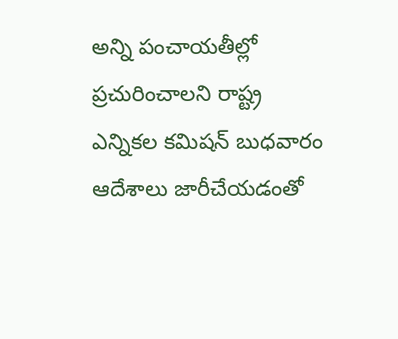అన్ని పంచాయతీల్లో ప్రచురించాలని రాష్ట్ర ఎన్నికల కమిషన్ బుధవారం ఆదేశాలు జారీచేయడంతో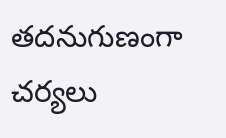తదనుగుణంగా చర్యలు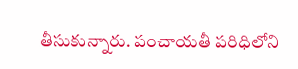తీసుకున్నారు. పంచాయతీ పరిధిలోని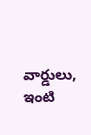వార్డులు, ఇంటి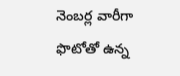నెంబర్ల వారీగా ఫొటోతో ఉన్న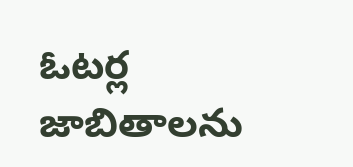ఓటర్ల జాబితాలను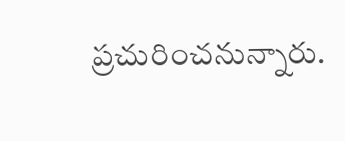ప్రచురించనున్నారు.